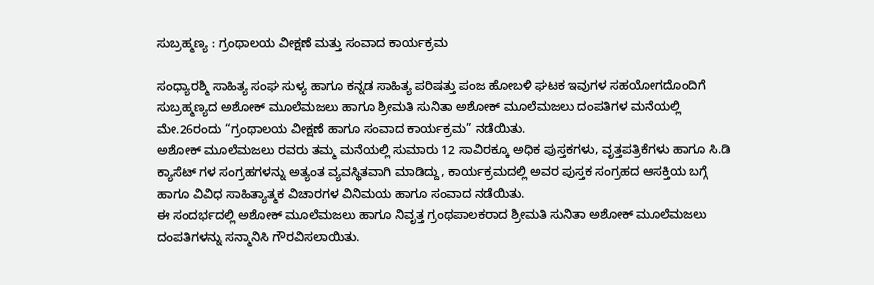ಸುಬ್ರಹ್ಮಣ್ಯ : ಗ್ರಂಥಾಲಯ ವೀಕ್ಷಣೆ ಮತ್ತು ಸಂವಾದ ಕಾರ್ಯಕ್ರಮ

ಸಂಧ್ಯಾರಶ್ಮಿ ಸಾಹಿತ್ಯ ಸಂಘ ಸುಳ್ಯ ಹಾಗೂ ಕನ್ನಡ ಸಾಹಿತ್ಯ ಪರಿಷತ್ತು ಪಂಜ ಹೋಬಳಿ ಘಟಕ ಇವುಗಳ ಸಹಯೋಗದೊಂದಿಗೆ ಸುಬ್ರಹ್ಮಣ್ಯದ ಅಶೋಕ್ ಮೂಲೆಮಜಲು ಹಾಗೂ ಶ್ರೀಮತಿ ಸುನಿತಾ ಅಶೋಕ್ ಮೂಲೆಮಜಲು ದಂಪತಿಗಳ ಮನೆಯಲ್ಲಿ ಮೇ.26ರಂದು “ಗ್ರಂಥಾಲಯ ವೀಕ್ಷಣೆ ಹಾಗೂ ಸಂವಾದ ಕಾರ್ಯಕ್ರಮ” ನಡೆಯಿತು.
ಅಶೋಕ್ ಮೂಲೆಮಜಲು ರವರು ತಮ್ಮ ಮನೆಯಲ್ಲಿ ಸುಮಾರು 12 ಸಾವಿರಕ್ಕೂ ಅಧಿಕ ಪುಸ್ತಕಗಳು, ವೃತ್ತಪತ್ರಿಕೆಗಳು ಹಾಗೂ ಸಿ.ಡಿ ಕ್ಯಾಸೆಟ್ ಗಳ ಸಂಗ್ರಹಗಳನ್ನು ಅತ್ಯಂತ ವ್ಯವಸ್ಥಿತವಾಗಿ ಮಾಡಿದ್ದು, ಕಾರ್ಯಕ್ರಮದಲ್ಲಿ ಅವರ ಪುಸ್ತಕ ಸಂಗ್ರಹದ ಆಸಕ್ತಿಯ ಬಗ್ಗೆ ಹಾಗೂ ವಿವಿಧ ಸಾಹಿತ್ಯಾತ್ಮಕ ವಿಚಾರಗಳ ವಿನಿಮಯ ಹಾಗೂ ಸಂವಾದ ನಡೆಯಿತು.
ಈ ಸಂದರ್ಭದಲ್ಲಿ ಅಶೋಕ್ ಮೂಲೆಮಜಲು ಹಾಗೂ ನಿವೃತ್ತ ಗ್ರಂಥಪಾಲಕರಾದ ಶ್ರೀಮತಿ ಸುನಿತಾ ಅಶೋಕ್ ಮೂಲೆಮಜಲು ದಂಪತಿಗಳನ್ನು ಸನ್ಮಾನಿಸಿ ಗೌರವಿಸಲಾಯಿತು.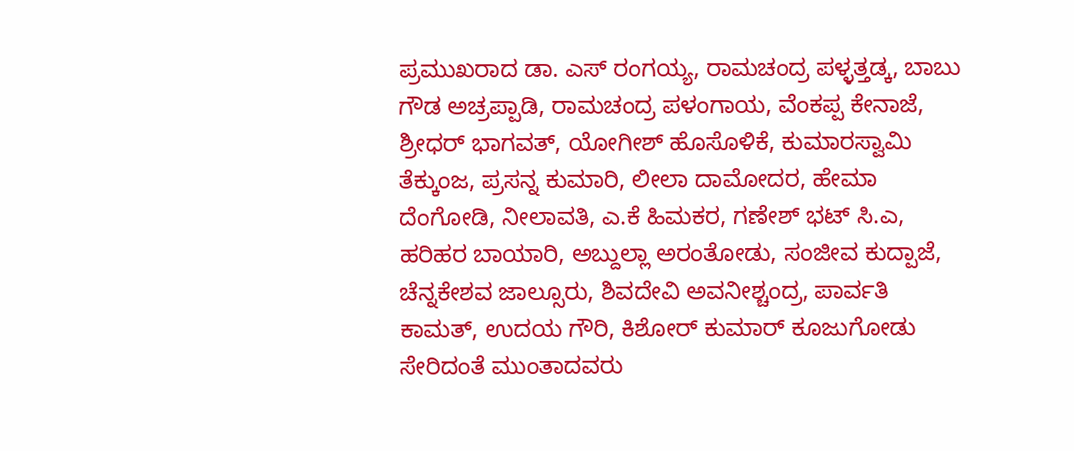ಪ್ರಮುಖರಾದ ಡಾ. ಎಸ್ ರಂಗಯ್ಯ, ರಾಮಚಂದ್ರ ಪಳ್ಳತ್ತಡ್ಕ, ಬಾಬು ಗೌಡ ಅಚ್ರಪ್ಪಾಡಿ, ರಾಮಚಂದ್ರ ಪಳಂಗಾಯ, ವೆಂಕಪ್ಪ ಕೇನಾಜೆ, ಶ್ರೀಧರ್ ಭಾಗವತ್, ಯೋಗೀಶ್ ಹೊಸೊಳಿಕೆ, ಕುಮಾರಸ್ವಾಮಿ ತೆಕ್ಕುಂಜ, ಪ್ರಸನ್ನ ಕುಮಾರಿ, ಲೀಲಾ ದಾಮೋದರ, ಹೇಮಾ ದೆಂಗೋಡಿ, ನೀಲಾವತಿ, ಎ.ಕೆ ಹಿಮಕರ, ಗಣೇಶ್ ಭಟ್ ಸಿ.ಎ, ಹರಿಹರ ಬಾಯಾರಿ, ಅಬ್ದುಲ್ಲಾ ಅರಂತೋಡು, ಸಂಜೀವ ಕುದ್ಪಾಜೆ, ಚೆನ್ನಕೇಶವ ಜಾಲ್ಸೂರು, ಶಿವದೇವಿ ಅವನೀಶ್ಚಂದ್ರ, ಪಾರ್ವತಿ ಕಾಮತ್, ಉದಯ ಗೌರಿ, ಕಿಶೋರ್ ಕುಮಾರ್ ಕೂಜುಗೋಡು ಸೇರಿದಂತೆ ಮುಂತಾದವರು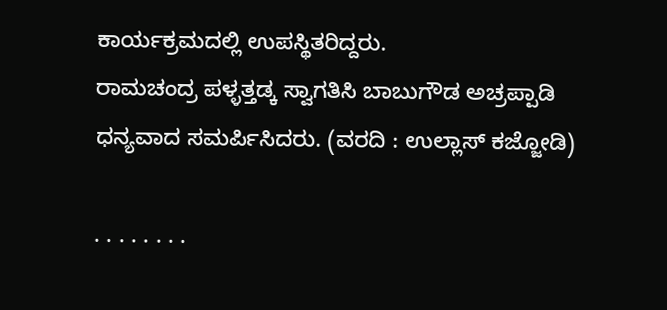ಕಾರ್ಯಕ್ರಮದಲ್ಲಿ ಉಪಸ್ಥಿತರಿದ್ದರು.
ರಾಮಚಂದ್ರ ಪಳ್ಳತ್ತಡ್ಕ ಸ್ವಾಗತಿಸಿ ಬಾಬುಗೌಡ ಅಚ್ರಪ್ಪಾಡಿ ಧನ್ಯವಾದ ಸಮರ್ಪಿಸಿದರು. (ವರದಿ : ಉಲ್ಲಾಸ್ ಕಜ್ಜೋಡಿ)

. . . . . . . .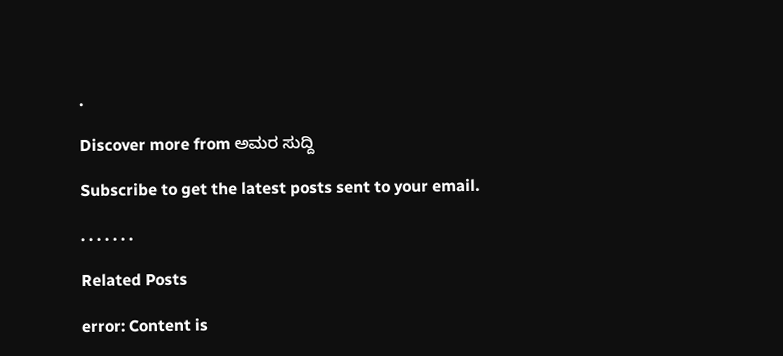.

Discover more from ಅಮರ ಸುದ್ದಿ

Subscribe to get the latest posts sent to your email.

. . . . . . .

Related Posts

error: Content is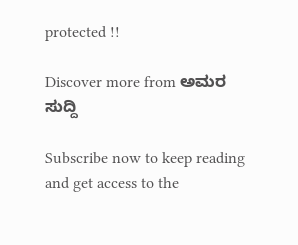protected !!

Discover more from ಅಮರ ಸುದ್ದಿ

Subscribe now to keep reading and get access to the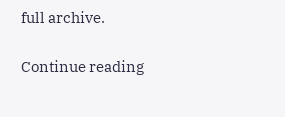full archive.

Continue reading